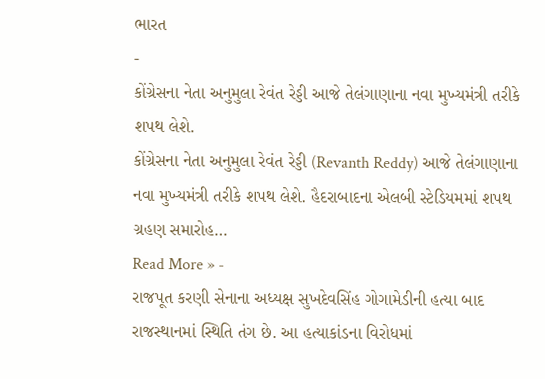ભારત
-
કોંગ્રેસના નેતા અનુમુલા રેવંત રેડ્ડી આજે તેલંગાણાના નવા મુખ્યમંત્રી તરીકે શપથ લેશે.
કોંગ્રેસના નેતા અનુમુલા રેવંત રેડ્ડી (Revanth Reddy) આજે તેલંગાણાના નવા મુખ્યમંત્રી તરીકે શપથ લેશે. હૈદરાબાદના એલબી સ્ટેડિયમમાં શપથ ગ્રહણ સમારોહ…
Read More » -
રાજપૂત કરણી સેનાના અધ્યક્ષ સુખદેવસિંહ ગોગામેડીની હત્યા બાદ રાજસ્થાનમાં સ્થિતિ તંગ છે. આ હત્યાકાંડના વિરોધમાં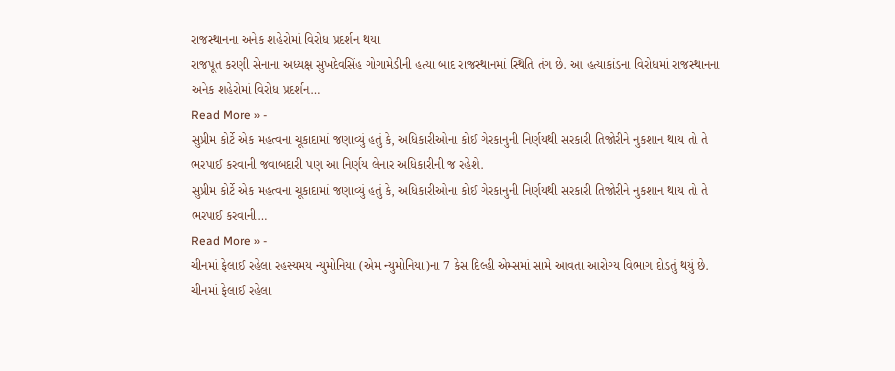રાજસ્થાનના અનેક શહેરોમાં વિરોધ પ્રદર્શન થયા
રાજપૂત કરણી સેનાના અધ્યક્ષ સુખદેવસિંહ ગોગામેડીની હત્યા બાદ રાજસ્થાનમાં સ્થિતિ તંગ છે. આ હત્યાકાંડના વિરોધમાં રાજસ્થાનના અનેક શહેરોમાં વિરોધ પ્રદર્શન…
Read More » -
સુપ્રીમ કોર્ટે એક મહત્વના ચૂકાદામાં જણાવ્યું હતું કે, અધિકારીઓના કોઈ ગેરકાનુની નિર્ણયથી સરકારી તિજોરીને નુકશાન થાય તો તે ભરપાઈ કરવાની જવાબદારી પણ આ નિર્ણય લેનાર અધિકારીની જ રહેશે.
સુપ્રીમ કોર્ટે એક મહત્વના ચૂકાદામાં જણાવ્યું હતું કે, અધિકારીઓના કોઈ ગેરકાનુની નિર્ણયથી સરકારી તિજોરીને નુકશાન થાય તો તે ભરપાઈ કરવાની…
Read More » -
ચીનમાં ફેલાઈ રહેલા રહસ્યમય ન્યુમોનિયા (એમ ન્યુમોનિયા)ના 7 કેસ દિલ્હી એમ્સમાં સામે આવતા આરોગ્ય વિભાગ દોડતું થયું છે.
ચીનમાં ફેલાઈ રહેલા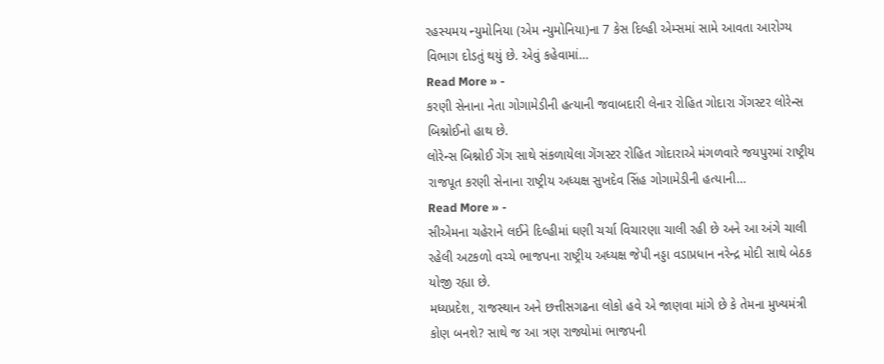રહસ્યમય ન્યુમોનિયા (એમ ન્યુમોનિયા)ના 7 કેસ દિલ્હી એમ્સમાં સામે આવતા આરોગ્ય વિભાગ દોડતું થયું છે. એવું કહેવામાં…
Read More » -
કરણી સેનાના નેતા ગોગામેડીની હત્યાની જવાબદારી લેનાર રોહિત ગોદારા ગેંગસ્ટર લોરેન્સ બિશ્નોઈનો હાથ છે.
લોરેન્સ બિશ્નોઈ ગેંગ સાથે સંકળાયેલા ગેંગસ્ટર રોહિત ગોદારાએ મંગળવારે જયપુરમાં રાષ્ટ્રીય રાજપૂત કરણી સેનાના રાષ્ટ્રીય અધ્યક્ષ સુખદેવ સિંહ ગોગામેડીની હત્યાની…
Read More » -
સીએમના ચહેરાને લઈને દિલ્હીમાં ઘણી ચર્ચા વિચારણા ચાલી રહી છે અને આ અંગે ચાલી રહેલી અટકળો વચ્ચે ભાજપના રાષ્ટ્રીય અધ્યક્ષ જેપી નડ્ડા વડાપ્રધાન નરેન્દ્ર મોદી સાથે બેઠક યોજી રહ્યા છે.
મધ્યપ્રદેશ, રાજસ્થાન અને છત્તીસગઢના લોકો હવે એ જાણવા માંગે છે કે તેમના મુખ્યમંત્રી કોણ બનશે? સાથે જ આ ત્રણ રાજ્યોમાં ભાજપની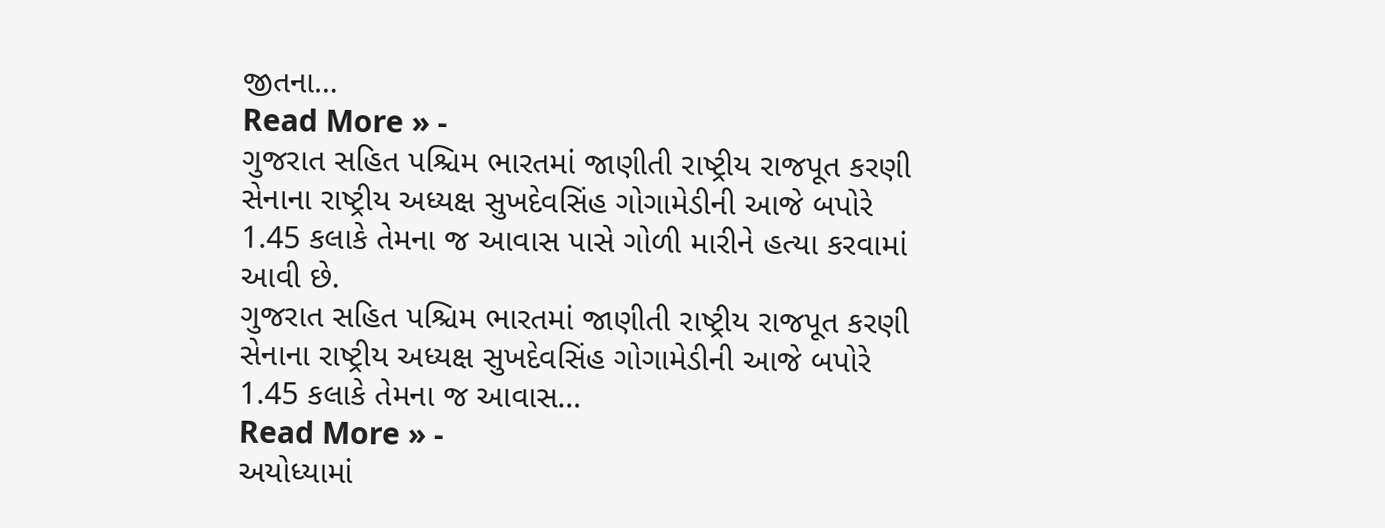જીતના…
Read More » -
ગુજરાત સહિત પશ્ચિમ ભારતમાં જાણીતી રાષ્ટ્રીય રાજપૂત કરણી સેનાના રાષ્ટ્રીય અધ્યક્ષ સુખદેવસિંહ ગોગામેડીની આજે બપોરે 1.45 કલાકે તેમના જ આવાસ પાસે ગોળી મારીને હત્યા કરવામાં આવી છે.
ગુજરાત સહિત પશ્ચિમ ભારતમાં જાણીતી રાષ્ટ્રીય રાજપૂત કરણી સેનાના રાષ્ટ્રીય અધ્યક્ષ સુખદેવસિંહ ગોગામેડીની આજે બપોરે 1.45 કલાકે તેમના જ આવાસ…
Read More » -
અયોધ્યામાં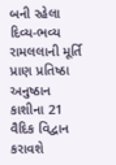બની રહેલા દિવ્ય-ભવ્ય રામલલાની મૂર્તિ પ્રાણ પ્રતિષ્ઠા અનુષ્ઠાન કાશીના 21 વૈદિક વિદ્વાન કરાવશે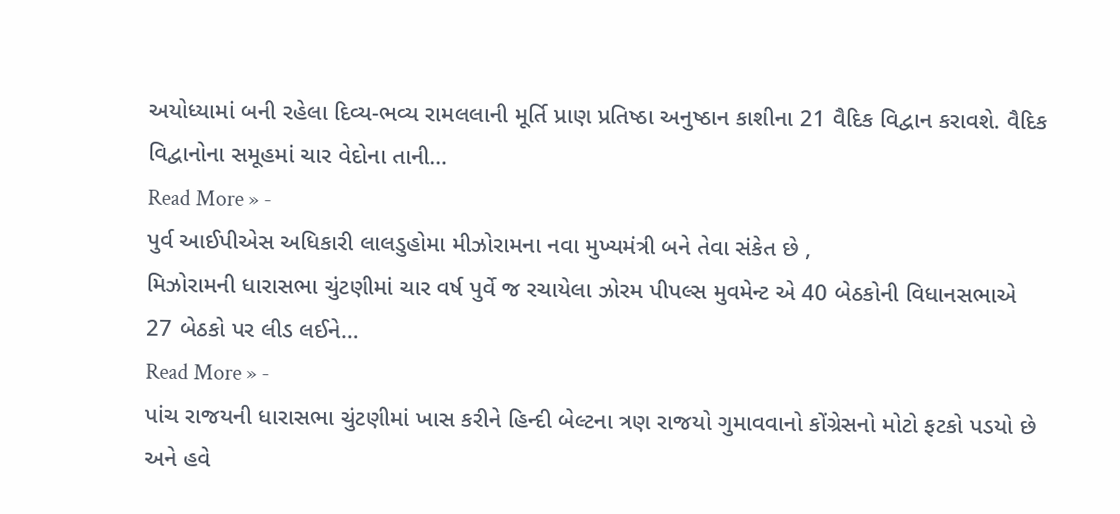અયોધ્યામાં બની રહેલા દિવ્ય-ભવ્ય રામલલાની મૂર્તિ પ્રાણ પ્રતિષ્ઠા અનુષ્ઠાન કાશીના 21 વૈદિક વિદ્વાન કરાવશે. વૈદિક વિદ્વાનોના સમૂહમાં ચાર વેદોના તાની…
Read More » -
પુર્વ આઈપીએસ અધિકારી લાલડુહોમા મીઝોરામના નવા મુખ્યમંત્રી બને તેવા સંકેત છે ,
મિઝોરામની ધારાસભા ચુંટણીમાં ચાર વર્ષ પુર્વે જ રચાયેલા ઝોરમ પીપલ્સ મુવમેન્ટ એ 40 બેઠકોની વિધાનસભાએ 27 બેઠકો પર લીડ લઈને…
Read More » -
પાંચ રાજયની ધારાસભા ચુંટણીમાં ખાસ કરીને હિન્દી બેલ્ટના ત્રણ રાજયો ગુમાવવાનો કોંગ્રેસનો મોટો ફટકો પડયો છે અને હવે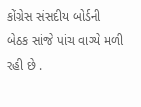કોંગ્રેસ સંસદીય બોર્ડની બેઠક સાંજે પાંચ વાગ્યે મળી રહી છે .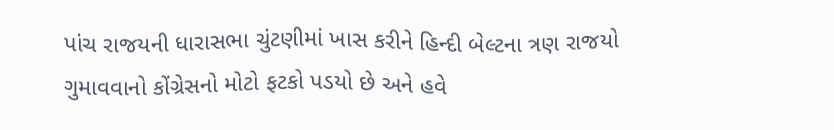પાંચ રાજયની ધારાસભા ચુંટણીમાં ખાસ કરીને હિન્દી બેલ્ટના ત્રણ રાજયો ગુમાવવાનો કોંગ્રેસનો મોટો ફટકો પડયો છે અને હવે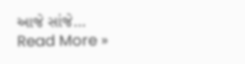આજે સાંજે…
Read More »